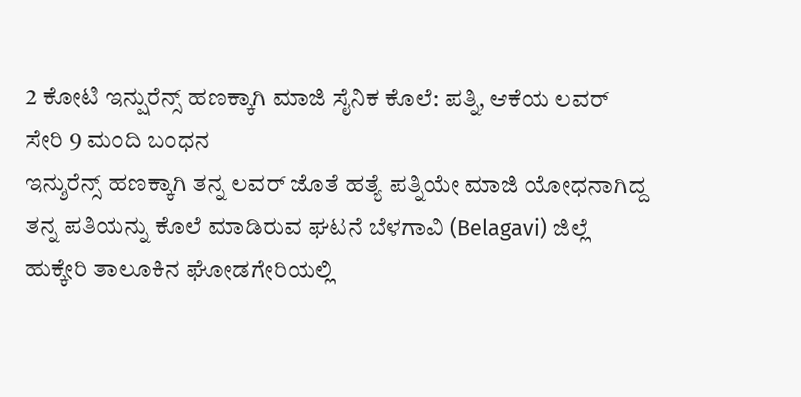2 ಕೋಟಿ ಇನ್ಷುರೆನ್ಸ್ ಹಣಕ್ಕಾಗಿ ಮಾಜಿ ಸೈನಿಕ ಕೊಲೆ: ಪತ್ನಿ, ಆಕೆಯ ಲವರ್ ಸೇರಿ 9 ಮಂದಿ ಬಂಧನ
ಇನ್ಶುರೆನ್ಸ್ ಹಣಕ್ಕಾಗಿ ತನ್ನ ಲವರ್ ಜೊತೆ ಹತ್ಯೆ ಪತ್ನಿಯೇ ಮಾಜಿ ಯೋಧನಾಗಿದ್ದ ತನ್ನ ಪತಿಯನ್ನು ಕೊಲೆ ಮಾಡಿರುವ ಘಟನೆ ಬೆಳಗಾವಿ (Belagavi) ಜಿಲ್ಲೆ ಹುಕ್ಕೇರಿ ತಾಲೂಕಿನ ಘೋಡಗೇರಿಯಲ್ಲಿ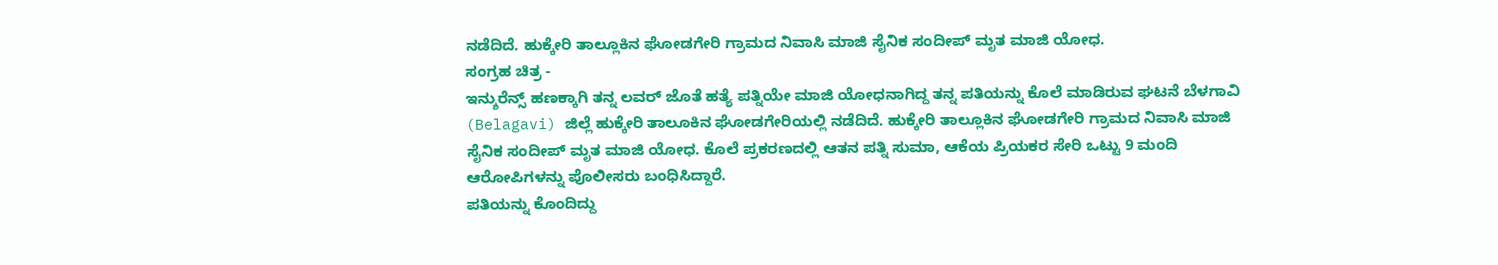ನಡೆದಿದೆ. ಹುಕ್ಕೇರಿ ತಾಲ್ಲೂಕಿನ ಘೋಡಗೇರಿ ಗ್ರಾಮದ ನಿವಾಸಿ ಮಾಜಿ ಸೈನಿಕ ಸಂದೀಪ್ ಮೃತ ಮಾಜಿ ಯೋಧ.
ಸಂಗ್ರಹ ಚಿತ್ರ -
ಇನ್ಶುರೆನ್ಸ್ ಹಣಕ್ಕಾಗಿ ತನ್ನ ಲವರ್ ಜೊತೆ ಹತ್ಯೆ ಪತ್ನಿಯೇ ಮಾಜಿ ಯೋಧನಾಗಿದ್ದ ತನ್ನ ಪತಿಯನ್ನು ಕೊಲೆ ಮಾಡಿರುವ ಘಟನೆ ಬೆಳಗಾವಿ (Belagavi) ಜಿಲ್ಲೆ ಹುಕ್ಕೇರಿ ತಾಲೂಕಿನ ಘೋಡಗೇರಿಯಲ್ಲಿ ನಡೆದಿದೆ. ಹುಕ್ಕೇರಿ ತಾಲ್ಲೂಕಿನ ಘೋಡಗೇರಿ ಗ್ರಾಮದ ನಿವಾಸಿ ಮಾಜಿ ಸೈನಿಕ ಸಂದೀಪ್ ಮೃತ ಮಾಜಿ ಯೋಧ. ಕೊಲೆ ಪ್ರಕರಣದಲ್ಲಿ ಆತನ ಪತ್ನಿ ಸುಮಾ, ಆಕೆಯ ಪ್ರಿಯಕರ ಸೇರಿ ಒಟ್ಟು 9 ಮಂದಿ ಆರೋಪಿಗಳನ್ನು ಪೊಲೀಸರು ಬಂಧಿಸಿದ್ದಾರೆ.
ಪತಿಯನ್ನು ಕೊಂದಿದ್ದು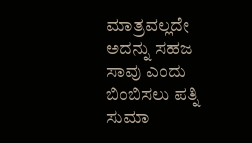ಮಾತ್ರವಲ್ಲದೇ ಅದನ್ನು ಸಹಜ ಸಾವು ಎಂದು ಬಿಂಬಿಸಲು ಪತ್ನಿ ಸುಮಾ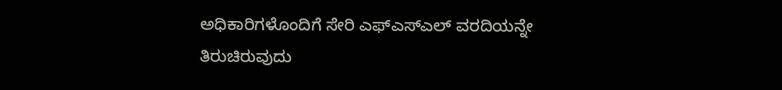ಅಧಿಕಾರಿಗಳೊಂದಿಗೆ ಸೇರಿ ಎಫ್ಎಸ್ಎಲ್ ವರದಿಯನ್ನೇ ತಿರುಚಿರುವುದು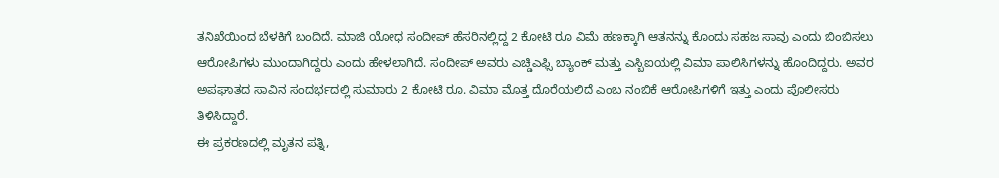ತನಿಖೆಯಿಂದ ಬೆಳಕಿಗೆ ಬಂದಿದೆ. ಮಾಜಿ ಯೋಧ ಸಂದೀಪ್ ಹೆಸರಿನಲ್ಲಿದ್ದ 2 ಕೋಟಿ ರೂ ವಿಮೆ ಹಣಕ್ಕಾಗಿ ಆತನನ್ನು ಕೊಂದು ಸಹಜ ಸಾವು ಎಂದು ಬಿಂಬಿಸಲು ಆರೋಪಿಗಳು ಮುಂದಾಗಿದ್ದರು ಎಂದು ಹೇಳಲಾಗಿದೆ. ಸಂದೀಪ್ ಅವರು ಎಚ್ಡಿಎಫ್ಸಿ ಬ್ಯಾಂಕ್ ಮತ್ತು ಎಸ್ಬಿಐಯಲ್ಲಿ ವಿಮಾ ಪಾಲಿಸಿಗಳನ್ನು ಹೊಂದಿದ್ದರು. ಅವರ ಅಪಘಾತದ ಸಾವಿನ ಸಂದರ್ಭದಲ್ಲಿ ಸುಮಾರು 2 ಕೋಟಿ ರೂ. ವಿಮಾ ಮೊತ್ತ ದೊರೆಯಲಿದೆ ಎಂಬ ನಂಬಿಕೆ ಆರೋಪಿಗಳಿಗೆ ಇತ್ತು ಎಂದು ಪೊಲೀಸರು ತಿಳಿಸಿದ್ದಾರೆ.
ಈ ಪ್ರಕರಣದಲ್ಲಿ ಮೃತನ ಪತ್ನಿ,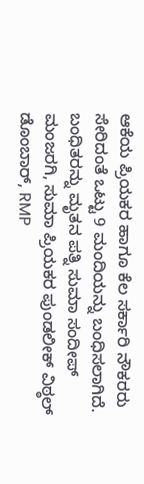ಆಕೆಯ ಪ್ರಿಯಕರ ಹಾಗೂ ಕೆಲ ಸರ್ಕಾರಿ ನೌಕರರು ಸೇರಿದಂತೆ ಒಟ್ಟು 9 ಮಂದಿಯನ್ನು ಬಂಧಿಸಲಾಗಿದೆ.
ಬಂಧಿತರನ್ನು ಮೃತನ ಪತ್ನಿ ಸುಮಾ ಸಂದೀಪ್ ಮಂಜರಗಿ, ಸುಮಾ ಪ್ರಿಯಕರ ಪುಂಡಲೀಕ್ ವಿಠ್ಠಲ್ ಡೊಂಬಾರ್, RMP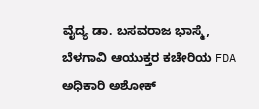ವೈದ್ಯ ಡಾ. ಬಸವರಾಜ ಭಾಸ್ಮೆ, ಬೆಳಗಾವಿ ಆಯುಕ್ತರ ಕಚೇರಿಯ FDA ಅಧಿಕಾರಿ ಅಶೋಕ್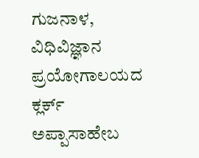ಗುಜನಾಳ, ವಿಧಿವಿಜ್ಞಾನ ಪ್ರಯೋಗಾಲಯದ ಕ್ಲರ್ಕ್ ಅಪ್ಪಾಸಾಹೇಬ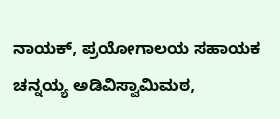ನಾಯಕ್, ಪ್ರಯೋಗಾಲಯ ಸಹಾಯಕ ಚನ್ನಯ್ಯ ಅಡಿವಿಸ್ವಾಮಿಮಠ,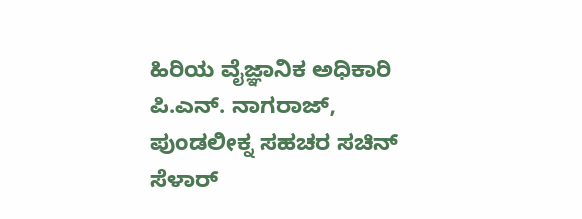ಹಿರಿಯ ವೈಜ್ಞಾನಿಕ ಅಧಿಕಾರಿ ಪಿ.ಎನ್. ನಾಗರಾಜ್, ಪುಂಡಲೀಕ್ನ ಸಹಚರ ಸಚಿನ್ ಸೆಳಾರ್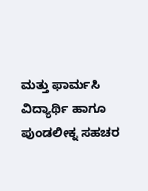ಮತ್ತು ಫಾರ್ಮಸಿ ವಿದ್ಯಾರ್ಥಿ ಹಾಗೂ ಪುಂಡಲೀಕ್ನ ಸಹಚರ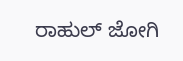ರಾಹುಲ್ ಜೋಗಿ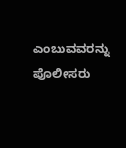ಎಂಬುವವರನ್ನು ಪೊಲೀಸರು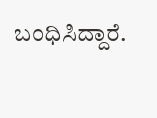ಬಂಧಿಸಿದ್ದಾರೆ.